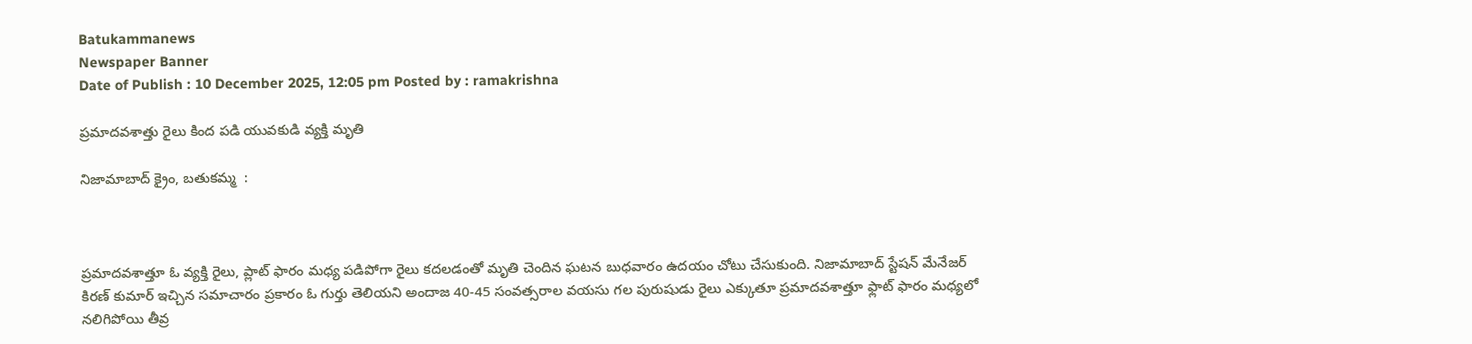Batukammanews
Newspaper Banner
Date of Publish : 10 December 2025, 12:05 pm Posted by : ramakrishna

ప్రమాదవశాత్తు రైలు కింద పడి యువకుడి వ్యక్తి మృతి

నిజామాబాద్ క్రైం, బతుకమ్మ  :



ప్రమాదవశాత్తూ ఓ వ్యక్తి రైలు, ప్లాట్ ఫారం మధ్య పడిపోగా రైలు కదలడంతో మృతి చెందిన ఘటన బుధవారం ఉదయం చోటు చేసుకుంది. నిజామాబాద్ స్టేషన్ మేనేజర్ కిరణ్ కుమార్ ఇచ్చిన సమాచారం ప్రకారం ఓ గుర్తు తెలియని అందాజ 40-45 సంవత్సరాల వయసు గల పురుషుడు రైలు ఎక్కుతూ ప్రమాదవశాత్తూ ఫ్లాట్ ఫారం మధ్యలో నలిగిపోయి తీవ్ర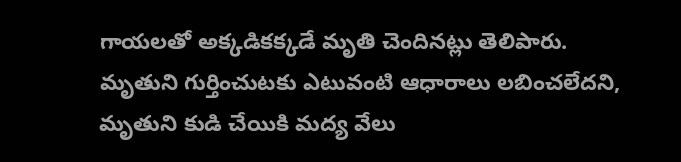గాయలతో అక్కడికక్కడే మృతి చెందినట్లు తెలిపారు. మృతుని గుర్తించుటకు ఎటువంటి ఆధారాలు లబించలేదని, మృతుని కుడి చేయికి మద్య వేలు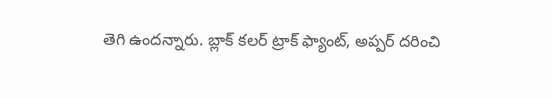తెగి ఉందన్నారు. బ్లాక్ కలర్ ట్రాక్ ఫ్యాంట్, అప్పర్ దరించి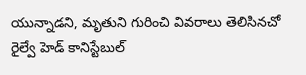యున్నాడని, మృతుని గురించి వివరాలు తెలిసినచో రైల్వే హెడ్ కానిస్టేబుల్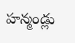హన్మండ్లు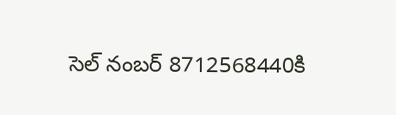సెల్ నంబర్ 8712568440కి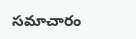సమాచారం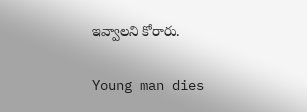ఇవ్వాలని కోరారు.

Young man dies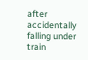after accidentally falling under train